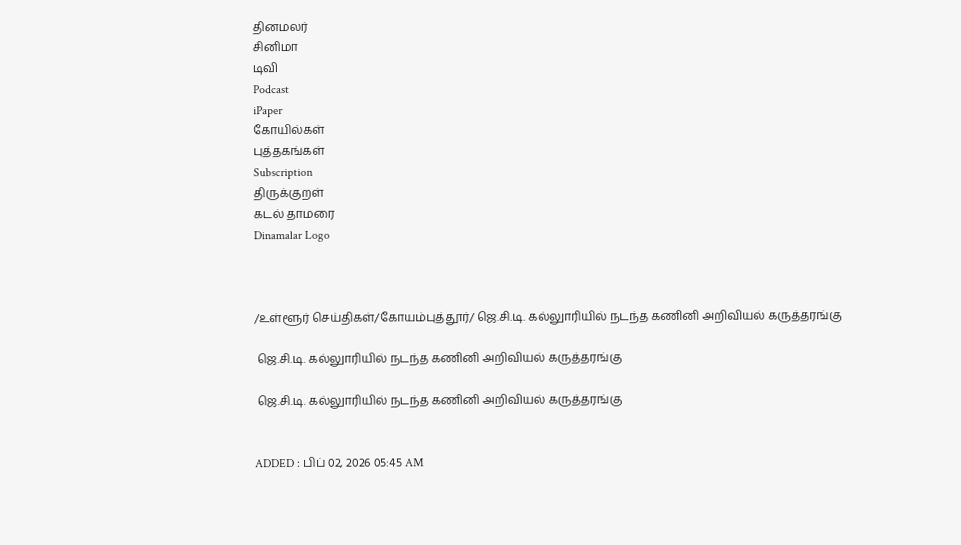தினமலர்
சினிமா
டிவி
Podcast
iPaper
கோயில்கள்
புத்தகங்கள்
Subscription
திருக்குறள்
கடல் தாமரை
Dinamalar Logo



/உள்ளூர் செய்திகள்/கோயம்புத்தூர்/ ஜெ.சி.டி. கல்லுாரியில் நடந்த கணினி அறிவியல் கருத்தரங்கு

 ஜெ.சி.டி. கல்லுாரியில் நடந்த கணினி அறிவியல் கருத்தரங்கு

 ஜெ.சி.டி. கல்லுாரியில் நடந்த கணினி அறிவியல் கருத்தரங்கு


ADDED : பிப் 02, 2026 05:45 AM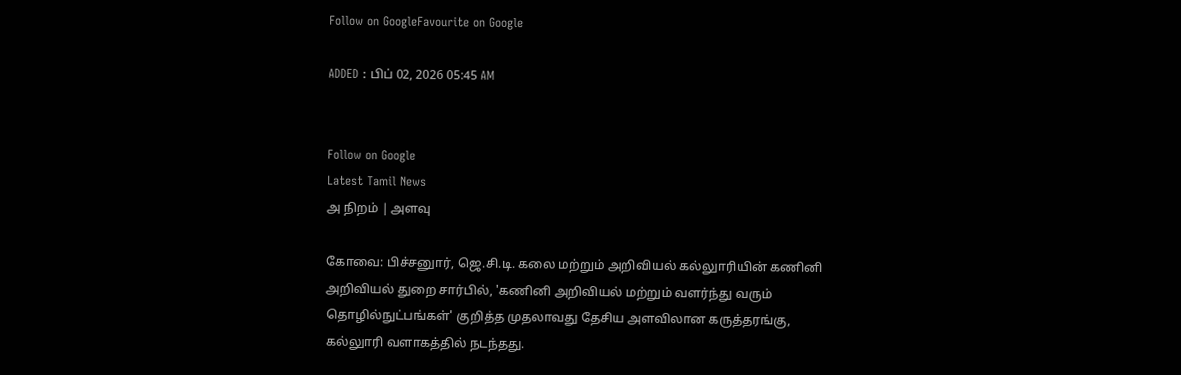Follow on GoogleFavourite on Google

ADDED : பிப் 02, 2026 05:45 AM


Follow on Google
Latest Tamil News
அ நிறம் | அளவு

கோவை: பிச்சனுார், ஜெ.சி.டி. கலை மற்றும் அறிவியல் கல்லுாரியின் கணினி அறிவியல் துறை சார்பில், 'கணினி அறிவியல் மற்றும் வளர்ந்து வரும் தொழில்நுட்பங்கள்' குறித்த முதலாவது தேசிய அளவிலான கருத்தரங்கு, கல்லுாரி வளாகத்தில் நடந்தது.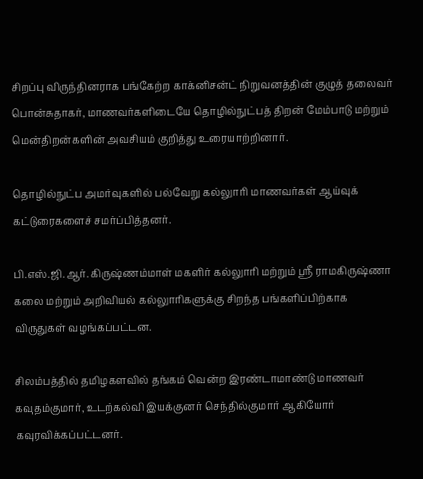சிறப்பு விருந்தினராக பங்கேற்ற காக்னிசன்ட் நிறுவனத்தின் குழுத் தலைவர் பொன்சுதாகர், மாணவர்களிடையே தொழில்நுட்பத் திறன் மேம்பாடு மற்றும் மென்திறன்களின் அவசியம் குறித்து உரையாற்றினார்.

தொழில்நுட்ப அமர்வுகளில் பல்வேறு கல்லுாரி மாணவர்கள் ஆய்வுக் கட்டுரைகளைச் சமர்ப்பித்தனர்.

பி.எஸ்.ஜி.ஆர். கிருஷ்ணம்மாள் மகளிர் கல்லுாரி மற்றும் ஸ்ரீ ராமகிருஷ்ணா கலை மற்றும் அறிவியல் கல்லுாரிகளுக்கு சிறந்த பங்களிப்பிற்காக விருதுகள் வழங்கப்பட்டன.

சிலம்பத்தில் தமிழகளவில் தங்கம் வென்ற இரண்டாமாண்டு மாணவர் கவுதம்குமார், உடற்கல்வி இயக்குனர் செந்தில்குமார் ஆகியோர் கவுரவிக்கப்பட்டனர்.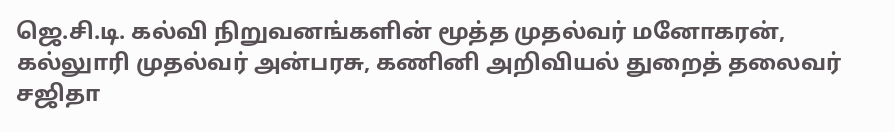ஜெ.சி.டி. கல்வி நிறுவனங்களின் மூத்த முதல்வர் மனோகரன், கல்லுாரி முதல்வர் அன்பரசு, கணினி அறிவியல் துறைத் தலைவர் சஜிதா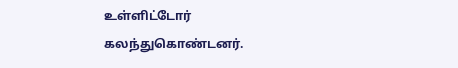உள்ளிட்டோர் கலந்துகொண்டனர்.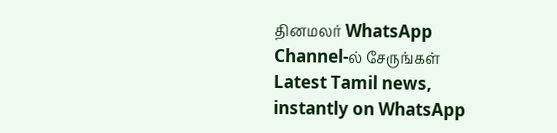தினமலர் WhatsApp Channel-ல் சேருங்கள்
Latest Tamil news, instantly on WhatsApp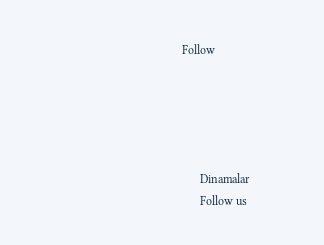Follow





      Dinamalar
      Follow us